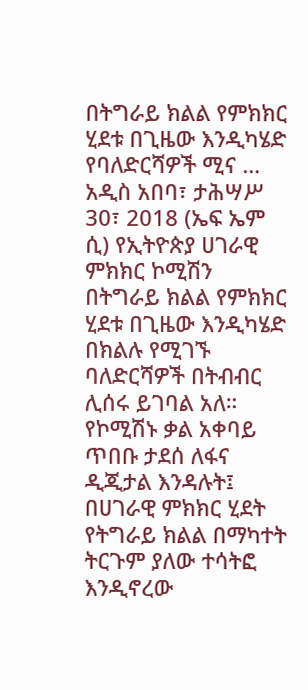በትግራይ ክልል የምክክር ሂደቱ በጊዜው እንዲካሄድ የባለድርሻዎች ሚና …
አዲስ አበባ፣ ታሕሣሥ 30፣ 2018 (ኤፍ ኤም ሲ) የኢትዮጵያ ሀገራዊ ምክክር ኮሚሽን በትግራይ ክልል የምክክር ሂደቱ በጊዜው እንዲካሄድ በክልሉ የሚገኙ ባለድርሻዎች በትብብር ሊሰሩ ይገባል አለ።
የኮሚሽኑ ቃል አቀባይ ጥበቡ ታደሰ ለፋና ዲጂታል እንዳሉት፤ በሀገራዊ ምክክር ሂደት የትግራይ ክልል በማካተት ትርጉም ያለው ተሳትፎ እንዲኖረው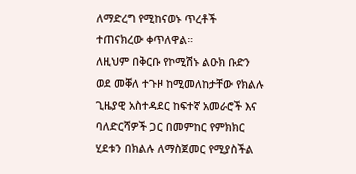ለማድረግ የሚከናወኑ ጥረቶች ተጠናክረው ቀጥለዋል።
ለዚህም በቅርቡ የኮሚሽኑ ልዑክ ቡድን ወደ መቐለ ተጉዞ ከሚመለከታቸው የክልሉ ጊዜያዊ አስተዳደር ከፍተኛ አመራሮች እና ባለድርሻዎች ጋር በመምከር የምክክር ሂደቱን በክልሉ ለማስጀመር የሚያስችል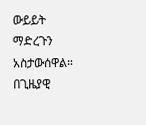ውይይት ማድረጉን አስታውሰዋል።
በጊዜያዊ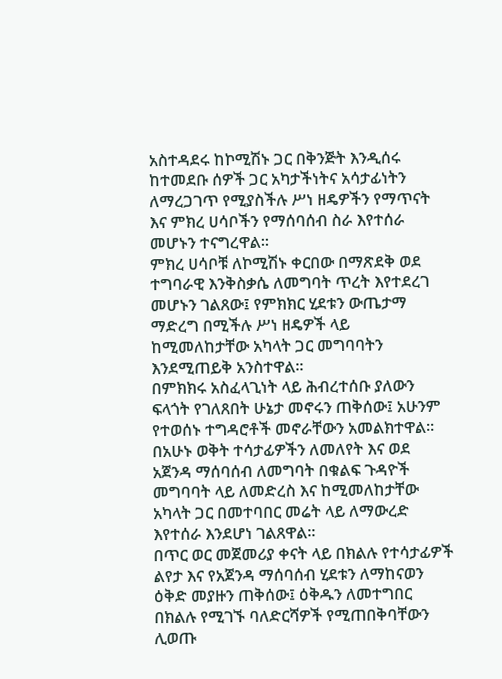አስተዳደሩ ከኮሚሽኑ ጋር በቅንጅት እንዲሰሩ ከተመደቡ ሰዎች ጋር አካታችነትና አሳታፊነትን ለማረጋገጥ የሚያስችሉ ሥነ ዘዴዎችን የማጥናት እና ምክረ ሀሳቦችን የማሰባሰብ ስራ እየተሰራ መሆኑን ተናግረዋል።
ምክረ ሀሳቦቹ ለኮሚሽኑ ቀርበው በማጽደቅ ወደ ተግባራዊ እንቅስቃሴ ለመግባት ጥረት እየተደረገ መሆኑን ገልጸው፤ የምክክር ሂደቱን ውጤታማ ማድረግ በሚችሉ ሥነ ዘዴዎች ላይ ከሚመለከታቸው አካላት ጋር መግባባትን እንደሚጠይቅ አንስተዋል።
በምክክሩ አስፈላጊነት ላይ ሕብረተሰቡ ያለውን ፍላጎት የገለጸበት ሁኔታ መኖሩን ጠቅሰው፤ አሁንም የተወሰኑ ተግዳሮቶች መኖራቸውን አመልክተዋል።
በአሁኑ ወቅት ተሳታፊዎችን ለመለየት እና ወደ አጀንዳ ማሰባሰብ ለመግባት በቁልፍ ጉዳዮች መግባባት ላይ ለመድረስ እና ከሚመለከታቸው አካላት ጋር በመተባበር መሬት ላይ ለማውረድ እየተሰራ እንደሆነ ገልጸዋል።
በጥር ወር መጀመሪያ ቀናት ላይ በክልሉ የተሳታፊዎች ልየታ እና የአጀንዳ ማሰባሰብ ሂደቱን ለማከናወን ዕቅድ መያዙን ጠቅሰው፤ ዕቅዱን ለመተግበር በክልሉ የሚገኙ ባለድርሻዎች የሚጠበቅባቸውን ሊወጡ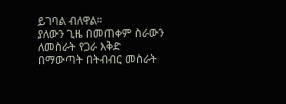ይገባል ብለዋል።
ያለውን ጊዜ በመጠቀም ስራውን ለመስራት የጋራ እቅድ በማውጣት በትብብር መስራት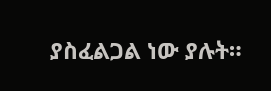ያስፈልጋል ነው ያሉት።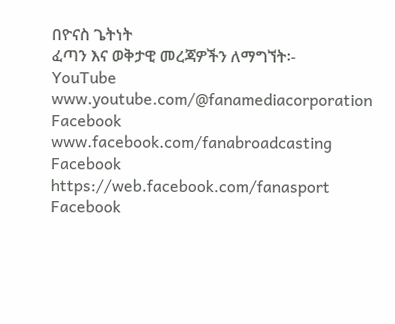በዮናስ ጌትነት
ፈጣን እና ወቅታዊ መረጃዎችን ለማግኘት፡-
YouTube www.youtube.com/@fanamediacorporation
Facebook www.facebook.com/fanabroadcasting
Facebook https://web.facebook.com/fanasport
Facebook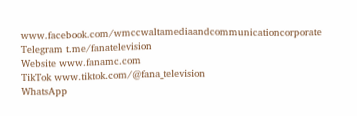www.facebook.com/wmccwaltamediaandcommunicationcorporate
Telegram t.me/fanatelevision
Website www.fanamc.com
TikTok www.tiktok.com/@fana_television
WhatsApp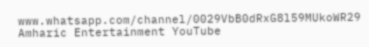www.whatsapp.com/channel/0029VbB0dRxG8l59MUkoWR29
Amharic Entertainment YouTube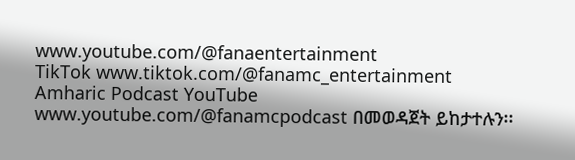www.youtube.com/@fanaentertainment
TikTok www.tiktok.com/@fanamc_entertainment
Amharic Podcast YouTube www.youtube.com/@fanamcpodcast በመወዳጀት ይከታተሉን፡፡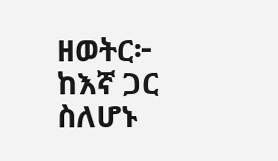ዘወትር፦ ከእኛ ጋር ስለሆኑ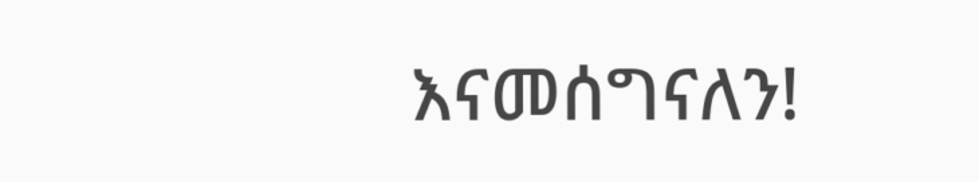እናመሰግናለን!